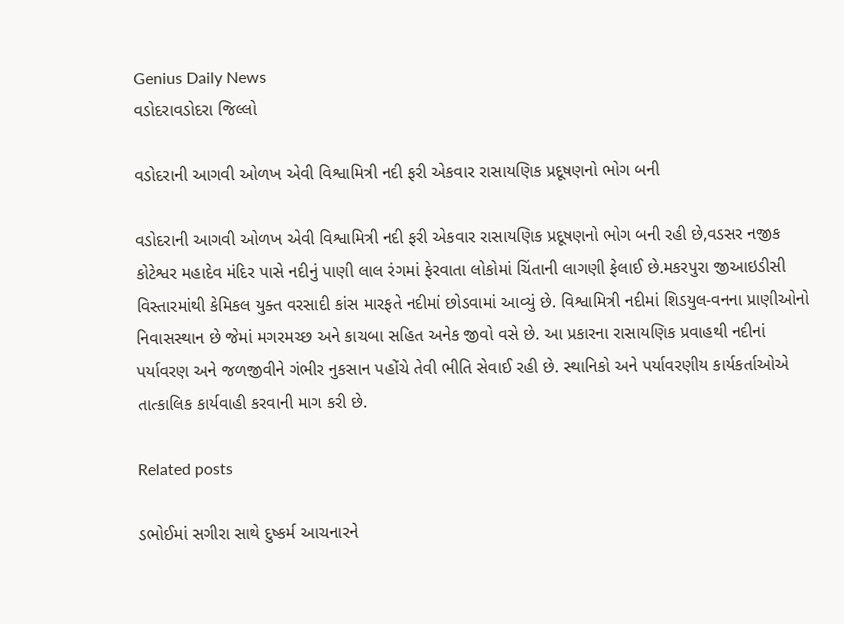Genius Daily News
વડોદરાવડોદરા જિલ્લો

વડોદરાની આગવી ઓળખ એવી વિશ્વામિત્રી નદી ફરી એકવાર રાસાયણિક પ્રદૂષણનો ભોગ બની

વડોદરાની આગવી ઓળખ એવી વિશ્વામિત્રી નદી ફરી એકવાર રાસાયણિક પ્રદૂષણનો ભોગ બની રહી છે,વડસર નજીક કોટેશ્વર મહાદેવ મંદિર પાસે નદીનું પાણી લાલ રંગમાં ફેરવાતા લોકોમાં ચિંતાની લાગણી ફેલાઈ છે.મકરપુરા જીઆઇડીસી વિસ્તારમાંથી કેમિકલ યુક્ત વરસાદી કાંસ મારફતે નદીમાં છોડવામાં આવ્યું છે. વિશ્વામિત્રી નદીમાં શિડયુલ-વનના પ્રાણીઓનો નિવાસસ્થાન છે જેમાં મગરમચ્છ અને કાચબા સહિત અનેક જીવો વસે છે. આ પ્રકારના રાસાયણિક પ્રવાહથી નદીનાં પર્યાવરણ અને જળજીવીને ગંભીર નુકસાન પહોંચે તેવી ભીતિ સેવાઈ રહી છે. સ્થાનિકો અને પર્યાવરણીય કાર્યકર્તાઓએ તાત્કાલિક કાર્યવાહી કરવાની માગ કરી છે.

Related posts

ડભોઈમાં સગીરા સાથે દુષ્કર્મ આચનારને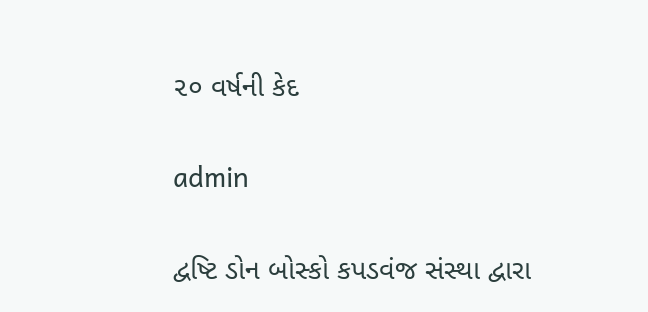૨૦ વર્ષની કેદ

admin

દ્વષ્ટિ ડોન બોસ્કો કપડવંજ સંસ્થા દ્વારા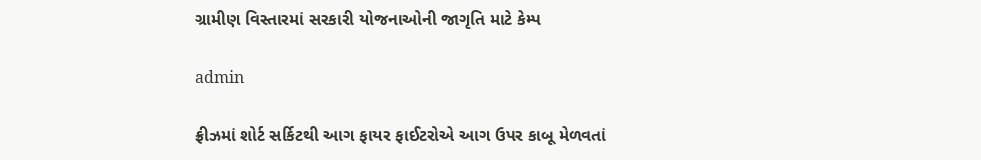ગ્રામીણ વિસ્તારમાં સરકારી યોજનાઓની જાગૃતિ માટે કેમ્પ

admin

ફ્રીઝમાં શોર્ટ સર્કિટથી આગ ફાયર ફાઈટરોએ આગ ઉપર કાબૂ મેળવતાં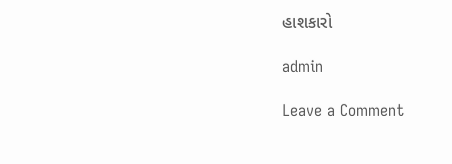હાશકારો

admin

Leave a Comment